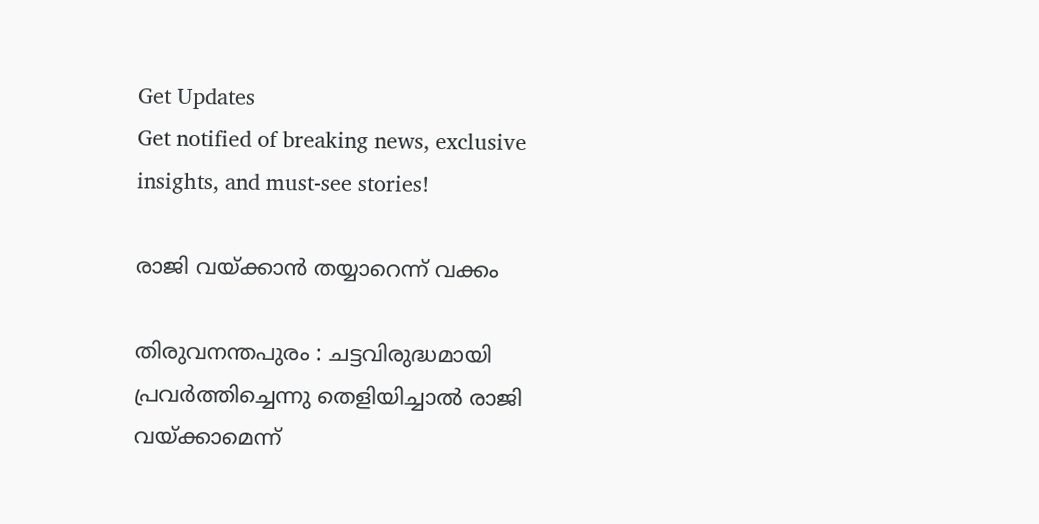Get Updates
Get notified of breaking news, exclusive insights, and must-see stories!

രാജി വയ്ക്കാന്‍ തയ്യാറെന്ന് വക്കം

തിരുവനന്തപുരം : ചട്ടവിരുദ്ധമായി പ്രവര്‍ത്തിച്ചെന്നു തെളിയിച്ചാല്‍ രാജി വയ്ക്കാമെന്ന്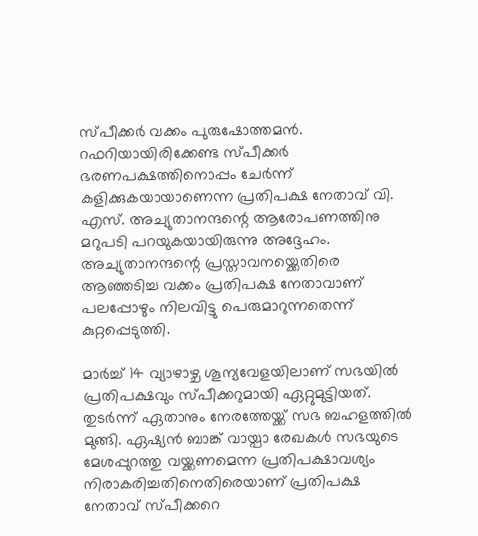സ്പീക്കര്‍ വക്കം പുരുഷോത്തമന്‍. റഫറിയായിരിക്കേണ്ട സ്പീക്കര്‍ ഭരണപക്ഷത്തിനൊപ്പം ചേര്‍ന്ന് കളിക്കുകയായാണെന്ന പ്രതിപക്ഷ നേതാവ് വി. എസ്. അച്യുതാനന്ദന്റെ ആരോപണത്തിനു മറുപടി പറയുകയായിരുന്നു അദ്ദേഹം. അച്യുതാനന്ദന്റെ പ്രസ്താവനയ്ക്കെതിരെ ആഞ്ഞടിച്ച വക്കം പ്രതിപക്ഷ നേതാവാണ് പലപ്പോഴും നിലവിട്ടു പെരുമാറുന്നതെന്ന് കുറ്റപ്പെടുത്തി.

മാര്‍ച്ച് 14 വ്യാഴാഴ്ച ശൂന്യവേളയിലാണ് സഭയില്‍ പ്രതിപക്ഷവും സ്പീക്കറുമായി ഏറ്റുമുട്ടിയത്. തുടര്‍ന്ന് ഏതാനും നേരത്തേയ്ക്ക് സഭ ബഹളത്തില്‍ മുങ്ങി. ഏഷ്യന്‍ ബാങ്ക് വായ്പാ രേഖകള്‍ സഭയുടെ മേശപ്പുറത്തു വയ്ക്കണമെന്ന പ്രതിപക്ഷാവശ്യം നിരാകരിച്ചതിനെതിരെയാണ് പ്രതിപക്ഷ നേതാവ് സ്പീക്കറെ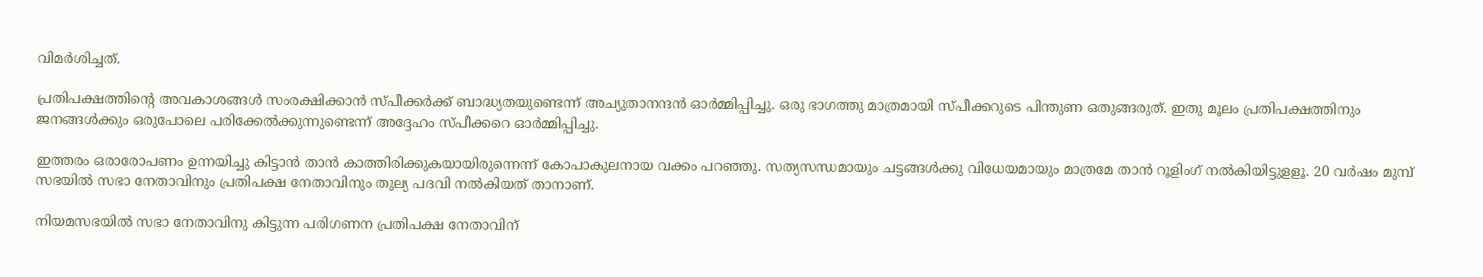വിമര്‍ശിച്ചത്.

പ്രതിപക്ഷത്തിന്റെ അവകാശങ്ങള്‍ സംരക്ഷിക്കാന്‍ സ്പീക്കര്‍ക്ക് ബാദ്ധ്യതയുണ്ടെന്ന് അച്യുതാനന്ദന്‍ ഓര്‍മ്മിപ്പിച്ചു. ഒരു ഭാഗത്തു മാത്രമായി സ്പീക്കറുടെ പിന്തുണ ഒതുങ്ങരുത്. ഇതു മൂലം പ്രതിപക്ഷത്തിനും ജനങ്ങള്‍ക്കും ഒരുപോലെ പരിക്കേല്‍ക്കുന്നുണ്ടെന്ന് അദ്ദേഹം സ്പീക്കറെ ഓര്‍മ്മിപ്പിച്ചു.

ഇത്തരം ഒരാരോപണം ഉന്നയിച്ചു കിട്ടാന്‍ താന്‍ കാത്തിരിക്കുകയായിരുന്നെന്ന് കോപാകുലനായ വക്കം പറഞ്ഞു. സത്യസന്ധമായും ചട്ടങ്ങള്‍ക്കു വിധേയമായും മാത്രമേ താന്‍ റൂളിംഗ് നല്‍കിയിട്ടുളളൂ. 20 വര്‍ഷം മുമ്പ് സഭയില്‍ സഭാ നേതാവിനും പ്രതിപക്ഷ നേതാവിനും തുല്യ പദവി നല്‍കിയത് താനാണ്.

നിയമസഭയില്‍ സഭാ നേതാവിനു കിട്ടുന്ന പരിഗണന പ്രതിപക്ഷ നേതാവിന്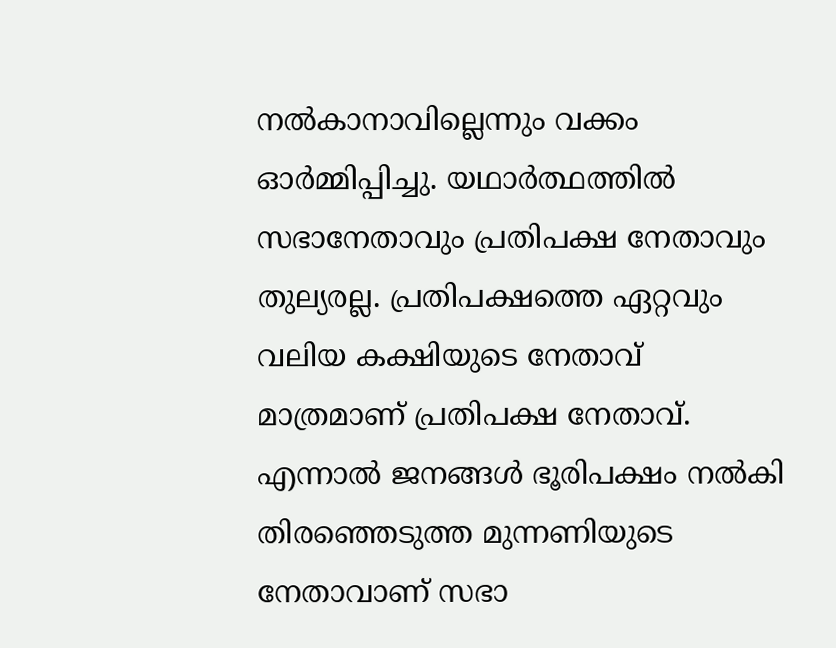നല്‍കാനാവില്ലെന്നും വക്കം ഓര്‍മ്മിപ്പിച്ചു. യഥാര്‍ത്ഥത്തില്‍ സഭാനേതാവും പ്രതിപക്ഷ നേതാവും തുല്യരല്ല. പ്രതിപക്ഷത്തെ ഏറ്റവും വലിയ കക്ഷിയുടെ നേതാവ് മാത്രമാണ് പ്രതിപക്ഷ നേതാവ്. എന്നാല്‍ ജനങ്ങള്‍ ഭൂരിപക്ഷം നല്‍കി തിരഞ്ഞെടുത്ത മുന്നണിയുടെ നേതാവാണ് സഭാ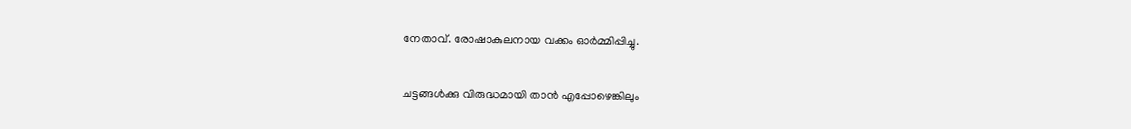നേതാവ്. രോഷാകുലനായ വക്കം ഓര്‍മ്മിപ്പിച്ചു.

ചട്ടങ്ങള്‍ക്കു വിരുദ്ധമായി താന്‍ എപ്പോഴെങ്കിലും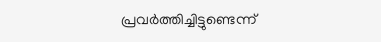പ്രവര്‍ത്തിച്ചിട്ടുണ്ടെന്ന്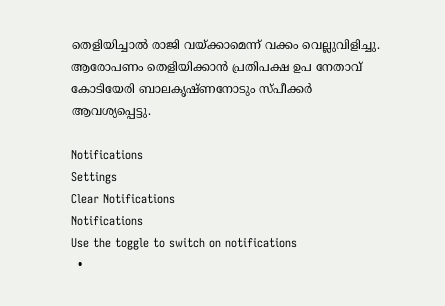തെളിയിച്ചാല്‍ രാജി വയ്ക്കാമെന്ന് വക്കം വെല്ലുവിളിച്ചു. ആരോപണം തെളിയിക്കാന്‍ പ്രതിപക്ഷ ഉപ നേതാവ് കോടിയേരി ബാലകൃഷ്ണനോടും സ്പീക്കര്‍ ആവശ്യപ്പെട്ടു.

Notifications
Settings
Clear Notifications
Notifications
Use the toggle to switch on notifications
  •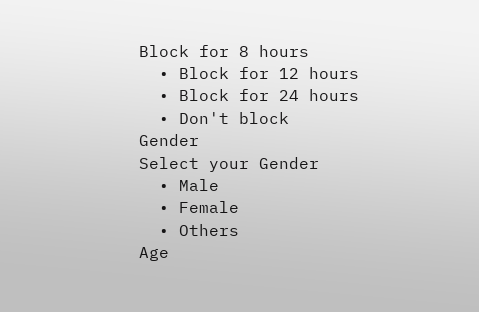Block for 8 hours
  • Block for 12 hours
  • Block for 24 hours
  • Don't block
Gender
Select your Gender
  • Male
  • Female
  • Others
Age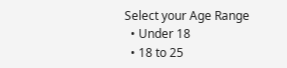Select your Age Range
  • Under 18
  • 18 to 25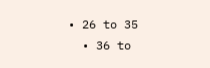• 26 to 35
  • 36 to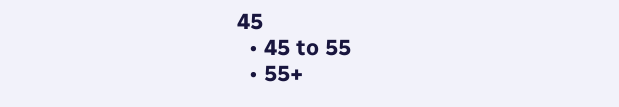45
  • 45 to 55
  • 55+